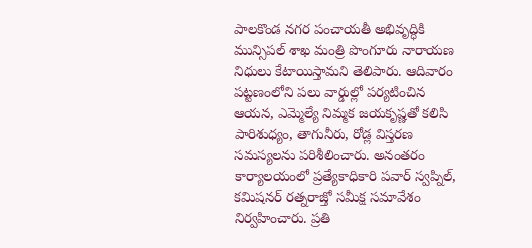పాలకొండ నగర పంచాయతీ అభివృద్ధికి మున్సిపల్ శాఖ మంత్రి పొంగూరు నారాయణ నిధులు కేటాయిస్తామని తెలిపారు. ఆదివారం పట్టణంలోని పలు వార్డుల్లో పర్యటించిన ఆయన, ఎమ్మెల్యే నిమ్మక జయకృష్ణతో కలిసి పారిశుధ్యం, తాగునీరు, రోడ్ల విస్తరణ సమస్యలను పరిశీలించారు. అనంతరం కార్యాలయంలో ప్రత్యేకాధికారి పవార్ స్వప్నిల్, కమిషనర్ రత్నరాజ్తో సమీక్ష సమావేశం నిర్వహించారు. ప్రతి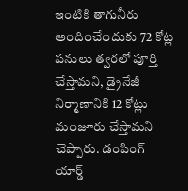ఇంటికి తాగునీరు అందించేందుకు 72 కోట్ల పనులు త్వరలో పూర్తి చేస్తామని, డ్రైనేజీ నిర్మాణానికి 12 కోట్లు మంజూరు చేస్తామని చెప్పారు. డంపింగ్ యార్డ్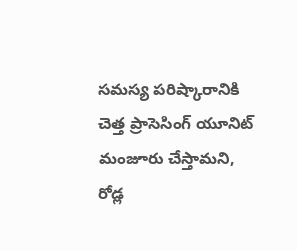సమస్య పరిష్కారానికి చెత్త ప్రాసెసింగ్ యూనిట్ మంజూరు చేస్తామని, రోడ్ల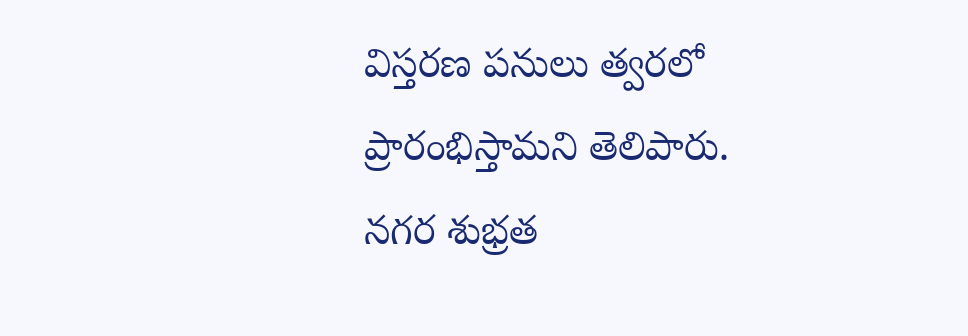విస్తరణ పనులు త్వరలో ప్రారంభిస్తామని తెలిపారు. నగర శుభ్రత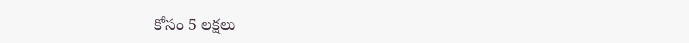కోసం 5 లక్షలు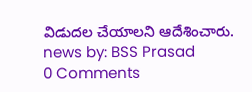విడుదల చేయాలని ఆదేశించారు.
news by: BSS Prasad
0 Comments